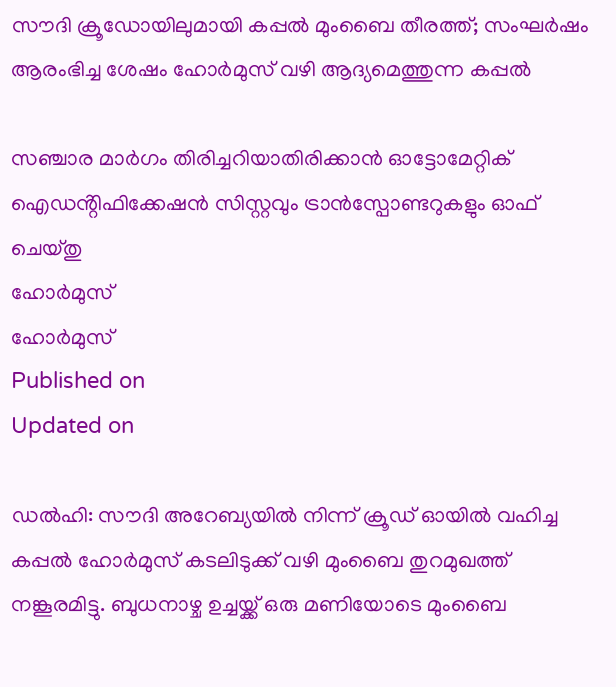സൗദി ക്രൂഡോയിലുമായി കപ്പൽ മുംബൈ തീരത്ത്; സംഘർഷം ആരംഭിച്ച ശേഷം ഹോർമുസ് വഴി ആദ്യമെത്തുന്ന കപ്പൽ

സഞ്ചാര മാർഗം തിരിച്ചറിയാതിരിക്കാൻ ഓട്ടോമേറ്റിക് ഐഡൻ്റിഫിക്കേഷൻ സിസ്റ്റവും ട്രാൻസ്പോണ്ടറുകളും ഓഫ് ചെയ്തു
ഹോർമുസ്
ഹോർമുസ്
Published on
Updated on

ഡൽഹി: സൗദി അറേബ്യയിൽ നിന്ന് ക്രൂഡ് ഓയിൽ വഹിച്ച കപ്പൽ ഹോർമുസ് കടലിടുക്ക് വഴി മുംബൈ തുറമുഖത്ത് നങ്കൂരമിട്ടു. ബുധനാഴ്ച ഉച്ചയ്ക്ക് ഒരു മണിയോടെ മുംബൈ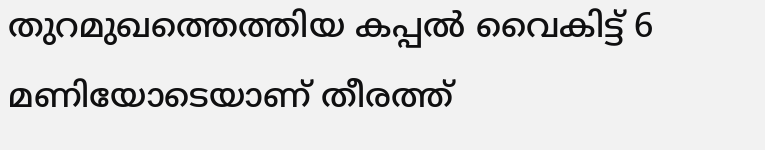തുറമുഖത്തെത്തിയ കപ്പൽ വൈകിട്ട് 6 മണിയോടെയാണ് തീരത്ത്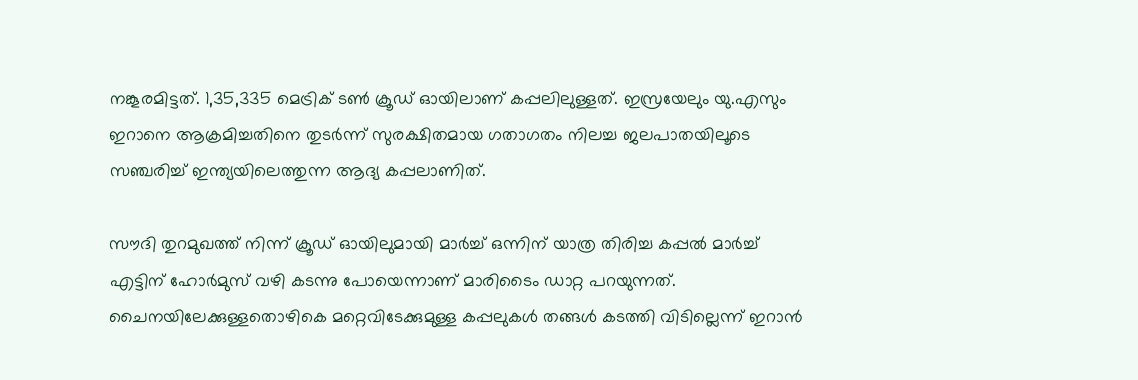നങ്കൂരമിട്ടത്. 1,35,335 മെട്രിക് ടണ്‍ ക്രൂഡ് ഓയിലാണ് കപ്പലിലുള്ളത്. ഇസ്രയേലും യു.എസും ഇറാനെ ആക്രമിച്ചതിനെ തുടർന്ന് സുരക്ഷിതമായ ഗതാഗതം നിലച്ച ജലപാതയിലൂടെ സഞ്ചരിച്ച് ഇന്ത്യയിലെത്തുന്ന ആദ്യ കപ്പലാണിത്.

സൗദി തുറമുഖത്ത് നിന്ന് ക്രൂഡ് ഓയിലുമായി മാർച്ച് ഒന്നിന് യാത്ര തിരിച്ച കപ്പൽ മാർച്ച് എട്ടിന് ഹോർമുസ് വഴി കടന്നു പോയെന്നാണ് മാരിടൈം ഡാറ്റ പറയുന്നത്. ചൈനയിലേക്കുള്ളതൊഴികെ മറ്റെവിടേക്കുമുള്ള കപ്പലുകൾ തങ്ങൾ കടത്തി വിടില്ലെന്ന് ഇറാൻ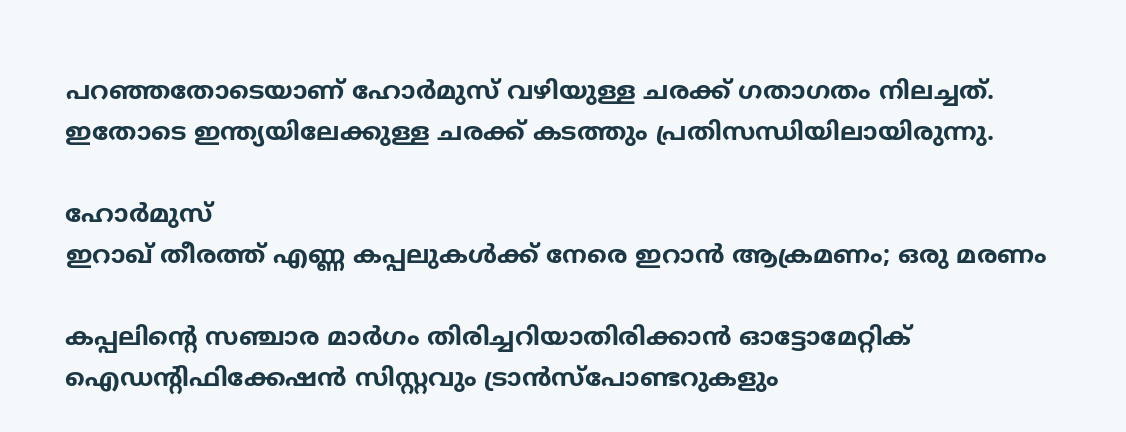പറഞ്ഞതോടെയാണ് ഹോർമുസ് വഴിയുള്ള ചരക്ക് ഗതാഗതം നിലച്ചത്. ഇതോടെ ഇന്ത്യയിലേക്കുള്ള ചരക്ക് കടത്തും പ്രതിസന്ധിയിലായിരുന്നു.

ഹോർമുസ്
ഇറാഖ് തീരത്ത് എണ്ണ കപ്പലുകൾക്ക് നേരെ ഇറാൻ ആക്രമണം; ഒരു മരണം

കപ്പലിൻ്റെ സഞ്ചാര മാർഗം തിരിച്ചറിയാതിരിക്കാൻ ഓട്ടോമേറ്റിക് ഐഡൻ്റിഫിക്കേഷൻ സിസ്റ്റവും ട്രാൻസ്പോണ്ടറുകളും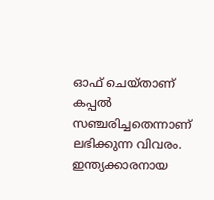ഓഫ് ചെയ്താണ് കപ്പൽ സഞ്ചരിച്ചതെന്നാണ് ലഭിക്കുന്ന വിവരം. ഇന്ത്യക്കാരനായ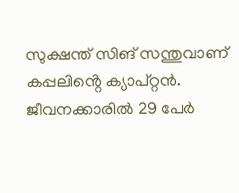സുക്ഷന്ത് സിങ് സന്തുവാണ് കപ്പലിൻ്റെ ക്യാപ്റ്റൻ. ജീവനക്കാരിൽ 29 പേർ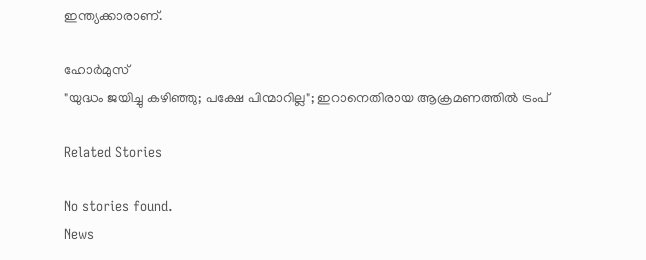ഇന്ത്യക്കാരാണ്.

ഹോർമുസ്
"യുദ്ധം ജയിച്ചു കഴിഞ്ഞു; പക്ഷേ പിന്മാറില്ല"; ഇറാനെതിരായ ആക്രമണത്തില്‍ ട്രംപ്

Related Stories

No stories found.
News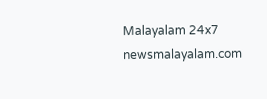Malayalam 24x7
newsmalayalam.com